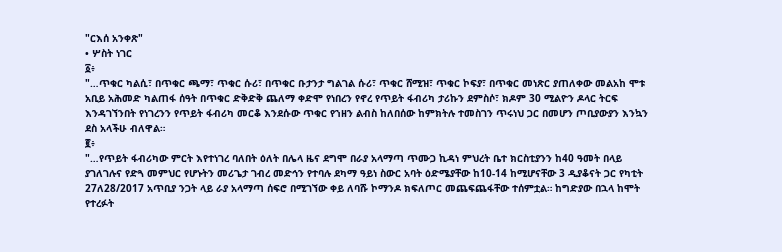"ርእሰ አንቀጽ"
• ሦስት ነገር
፩፥
"…ጥቁር ካልሲ፣ በጥቁር ጫማ፣ ጥቁር ሱሪ፣ በጥቁር ቡታንታ ግልገል ሱሪ፣ ጥቁር ሸሚዝ፣ ጥቁር ኮፍያ፣ በጥቁር መነጽር ያጠለቀው መልአከ ሞቱ አቢይ አሕመድ ካልጠፋ ሰዓት በጥቁር ድቅድቅ ጨለማ ቀድሞ የነበረን የኖረ የጥይት ፋብሪካ ታሪኩን ደምስሶ፣ ክዶም 30 ሚልዮን ዶላር ትርፍ እንዳገኘንበት የነገረንን የጥይት ፋብሪካ መርቆ እንደሱው ጥቁር የኀዘን ልብስ ከለበሰው ከምክትሉ ተመስገን ጥሩነህ ጋር በመሆን ጦቢያውያን እንኳን ደስ አላችሁ ብለዋል።
፪፥
"…የጥይት ፋብሪካው ምርት እየተነገረ ባለበት ዕለት በሌላ ዜና ደግሞ በራያ አላማጣ ጥሙጋ ኪዳነ ምህረት ቤተ ክርስቲያንን ከ40 ዓመት በላይ ያገለገሉና የድጓ መምህር የሆኑትን መሪጌታ ገብረ መድኅን የተባሉ ደካማ ዓይነ ስውር አባት ዕድሜያቸው ከ10-14 ከሚሆናቸው 3 ዲያቆናት ጋር የካቲት 27ለ28/2017 አጥቢያ ንጋት ላይ ራያ አላማጣ ሰፍሮ በሚገኘው ቀይ ለባሹ ኮማንዶ ክፍለጦር መጨፍጨፋቸው ተሰምቷል። ከግድያው በኋላ ከሞት የተረፉት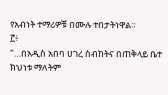የአብነት ተማሪዎቹ በሙሉ ተበታትነዋል።
፫፥
"…በአዲስ አበባ ሀገረ ስብከትና በጠቅላይ ቤተ ክህነቱ ማለትም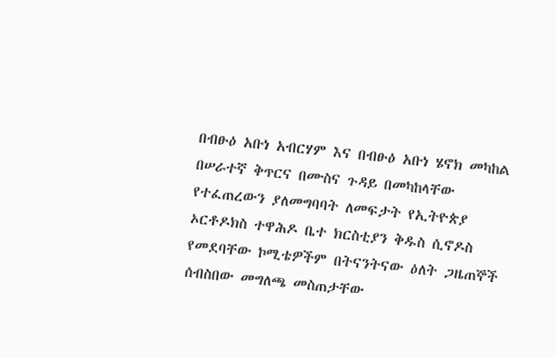በብፁዕ አቡነ አብርሃም እና በብፁዕ አቡነ ሄኖክ መካከል በሠራተኛ ቅጥርና በሙስና ጉዳይ በመካከላቸው የተፈጠረውን ያለመግባባት ለመፍታት የኢትዮጵያ ኦርቶዶክስ ተዋሕዶ ቤተ ክርስቲያን ቅዱስ ሲኖዶስ የመደባቸው ኮሚቴዎችም በትናንትናው ዕለት ጋዜጠኞች ሰብስበው መግለጫ መስጠታቸው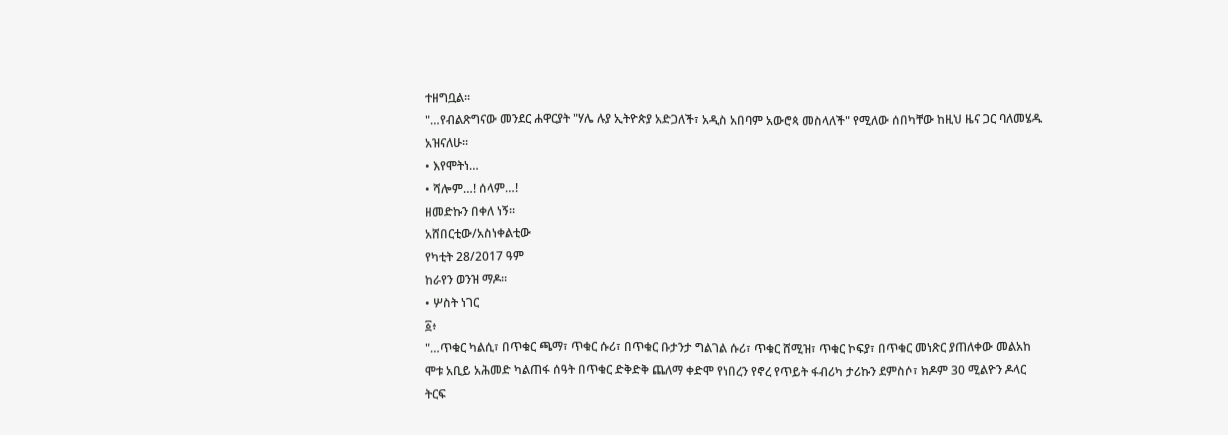ተዘግቧል።
"…የብልጽግናው መንደር ሐዋርያት "ሃሌ ሉያ ኢትዮጵያ አድጋለች፣ አዲስ አበባም አውሮጳ መስላለች" የሚለው ሰበካቸው ከዚህ ዜና ጋር ባለመሄዱ አዝናለሁ።
• እየሞትነ…
• ሻሎም…! ሰላም…!
ዘመድኩን በቀለ ነኝ።
አሸበርቲው/አስነቀልቲው
የካቲት 28/2017 ዓም
ከራየን ወንዝ ማዶ።
• ሦስት ነገር
፩፥
"…ጥቁር ካልሲ፣ በጥቁር ጫማ፣ ጥቁር ሱሪ፣ በጥቁር ቡታንታ ግልገል ሱሪ፣ ጥቁር ሸሚዝ፣ ጥቁር ኮፍያ፣ በጥቁር መነጽር ያጠለቀው መልአከ ሞቱ አቢይ አሕመድ ካልጠፋ ሰዓት በጥቁር ድቅድቅ ጨለማ ቀድሞ የነበረን የኖረ የጥይት ፋብሪካ ታሪኩን ደምስሶ፣ ክዶም 30 ሚልዮን ዶላር ትርፍ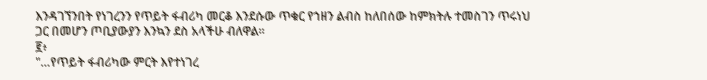እንዳገኘንበት የነገረንን የጥይት ፋብሪካ መርቆ እንደሱው ጥቁር የኀዘን ልብስ ከለበሰው ከምክትሉ ተመስገን ጥሩነህ ጋር በመሆን ጦቢያውያን እንኳን ደስ አላችሁ ብለዋል።
፪፥
"…የጥይት ፋብሪካው ምርት እየተነገረ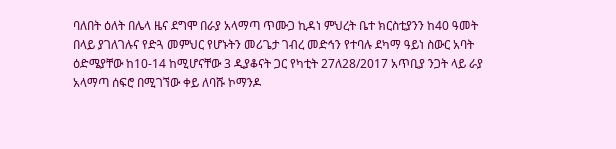ባለበት ዕለት በሌላ ዜና ደግሞ በራያ አላማጣ ጥሙጋ ኪዳነ ምህረት ቤተ ክርስቲያንን ከ40 ዓመት በላይ ያገለገሉና የድጓ መምህር የሆኑትን መሪጌታ ገብረ መድኅን የተባሉ ደካማ ዓይነ ስውር አባት ዕድሜያቸው ከ10-14 ከሚሆናቸው 3 ዲያቆናት ጋር የካቲት 27ለ28/2017 አጥቢያ ንጋት ላይ ራያ አላማጣ ሰፍሮ በሚገኘው ቀይ ለባሹ ኮማንዶ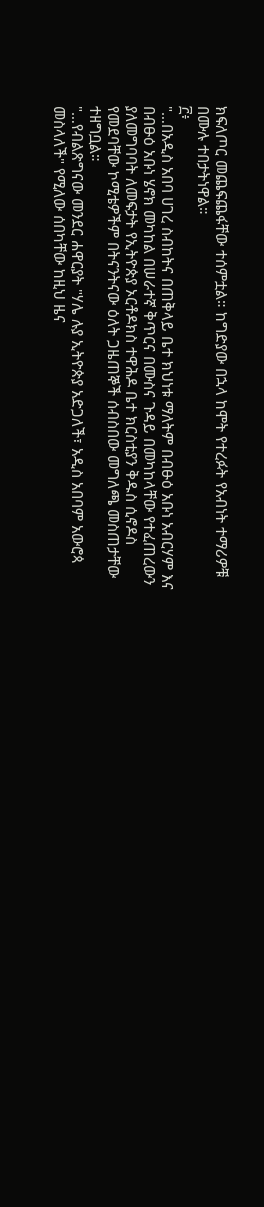ክፍለጦር መጨፍጨፋቸው ተሰምቷል። ከግድያው በኋላ ከሞት የተረፉት የአብነት ተማሪዎቹ በሙሉ ተበታትነዋል።
፫፥
"…በአዲስ አበባ ሀገረ ስብከትና በጠቅላይ ቤተ ክህነቱ ማለትም በብፁዕ አቡነ አብርሃም እና በብፁዕ አቡነ ሄኖክ መካከል በሠራተኛ ቅጥርና በሙስና ጉዳይ በመካከላቸው የተፈጠረውን ያለመግባባት ለመፍታት የኢትዮጵያ ኦርቶዶክስ ተዋሕዶ ቤተ ክርስቲያን ቅዱስ ሲኖዶስ የመደባቸው ኮሚቴዎችም በትናንትናው ዕለት ጋዜጠኞች ሰብስበው መግለጫ መስጠታቸው ተዘግቧል።
"…የብልጽግናው መንደር ሐዋርያት "ሃሌ ሉያ ኢትዮጵያ አድጋለች፣ አዲስ አበባም አውሮጳ መስላለች" የሚለው ሰበካቸው ከዚህ ዜና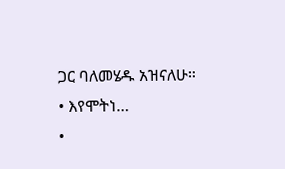ጋር ባለመሄዱ አዝናለሁ።
• እየሞትነ…
•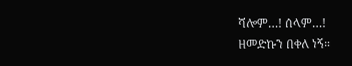ሻሎም…! ሰላም…!
ዘመድኩን በቀለ ነኝ።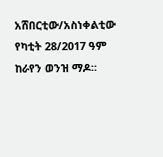አሸበርቲው/አስነቀልቲው
የካቲት 28/2017 ዓም
ከራየን ወንዝ ማዶ።